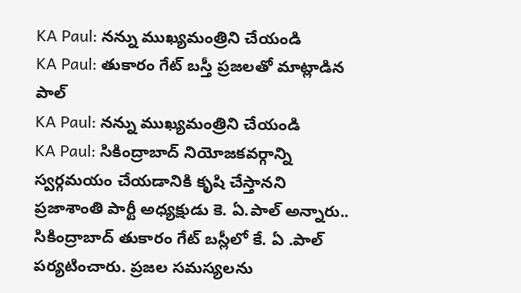KA Paul: నన్ను ముఖ్యమంత్రిని చేయండి
KA Paul: తుకారం గేట్ బస్తీ ప్రజలతో మాట్లాడిన పాల్
KA Paul: నన్ను ముఖ్యమంత్రిని చేయండి
KA Paul: సికింద్రాబాద్ నియోజకవర్గాన్ని స్వర్గమయం చేయడానికి కృషి చేస్తానని ప్రజాశాంతి పార్టీ అధ్యక్షుడు కె. ఏ.పాల్ అన్నారు.. సికింద్రాబాద్ తుకారం గేట్ బస్లీలో కే. ఏ .పాల్ పర్యటించారు. ప్రజల సమస్యలను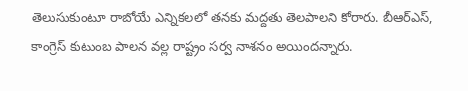తెలుసుకుంటూ రాబోయే ఎన్నికలలో తనకు మద్దతు తెలపాలని కోరారు. బీఆర్ఎస్, కాంగ్రెస్ కుటుంబ పాలన వల్ల రాష్ట్రం సర్వ నాశనం అయిందన్నారు.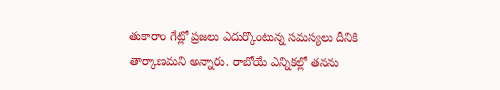తుకారాం గేట్లో ప్రజలు ఎదుర్కొంటున్న సమస్యలు దీనికి తార్కాణమని అన్నారు. రాబోయే ఎన్నికల్లో తనను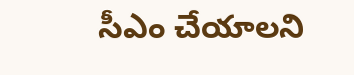సీఎం చేయాలని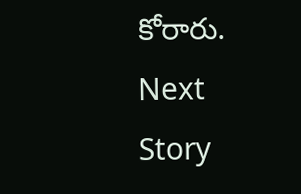కోరారు.
Next Story